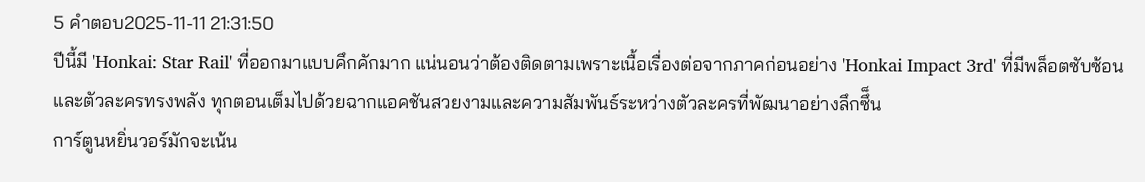5 คำตอบ2025-11-11 21:31:50
ปีนี้มี 'Honkai: Star Rail' ที่ออกมาแบบคึกคักมาก แน่นอนว่าต้องติดตามเพราะเนื้อเรื่องต่อจากภาคก่อนอย่าง 'Honkai Impact 3rd' ที่มีพล็อตซับซ้อนและตัวละครทรงพลัง ทุกตอนเต็มไปด้วยฉากแอคชันสวยงามและความสัมพันธ์ระหว่างตัวละครที่พัฒนาอย่างลึกซึ็น
การ์ตูนหยิ่นวอร์มักจะเน้น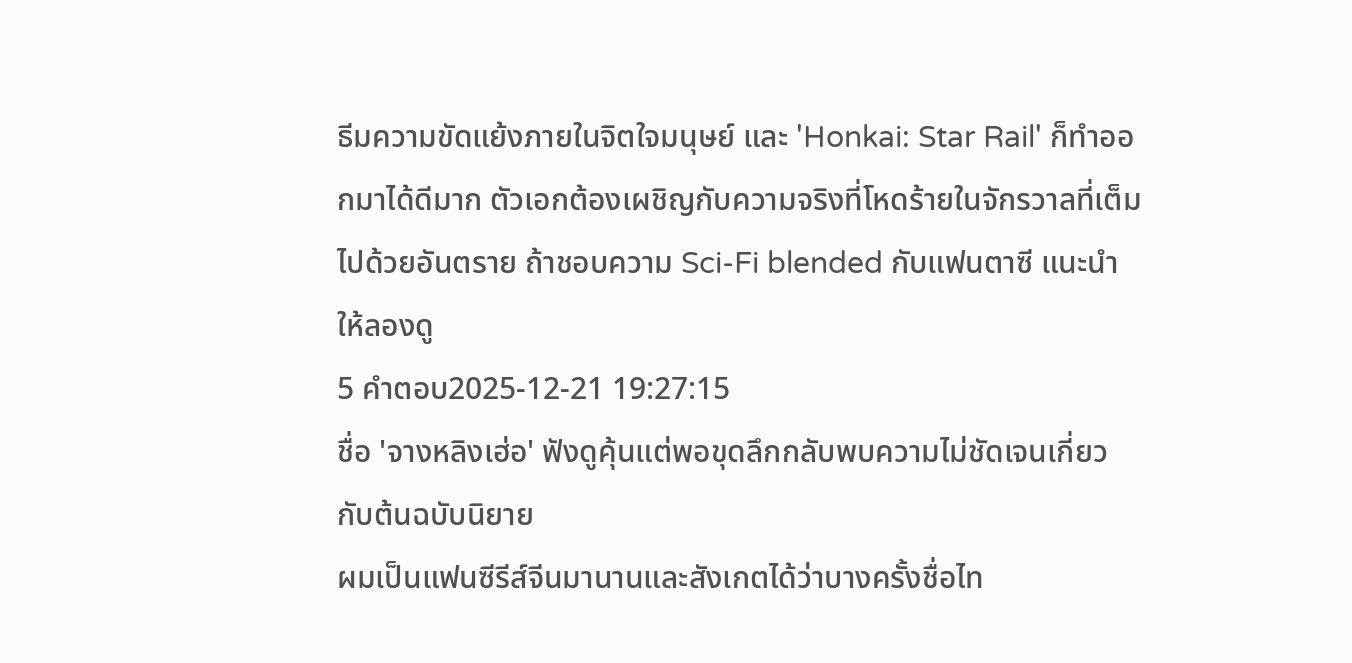ธีมความขัดแย้งภายในจิตใจมนุษย์ และ 'Honkai: Star Rail' ก็ทำออกมาได้ดีมาก ตัวเอกต้องเผชิญกับความจริงที่โหดร้ายในจักรวาลที่เต็มไปด้วยอันตราย ถ้าชอบความ Sci-Fi blended กับแฟนตาซี แนะนำให้ลองดู
5 คำตอบ2025-12-21 19:27:15
ชื่อ 'จางหลิงเฮ่อ' ฟังดูคุ้นแต่พอขุดลึกกลับพบความไม่ชัดเจนเกี่ยวกับต้นฉบับนิยาย
ผมเป็นแฟนซีรีส์จีนมานานและสังเกตได้ว่าบางครั้งชื่อไท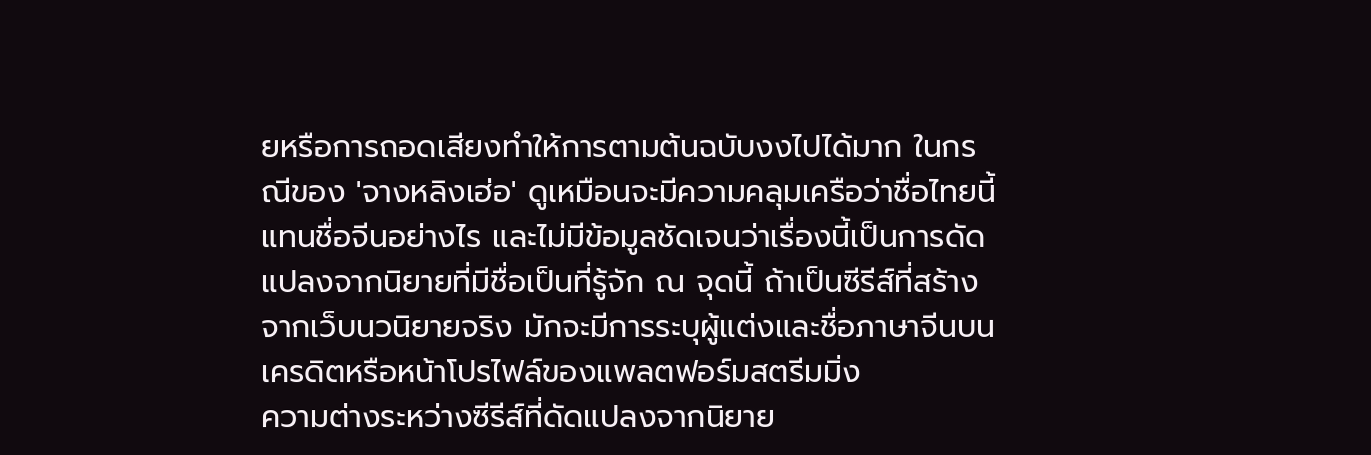ยหรือการถอดเสียงทำให้การตามต้นฉบับงงไปได้มาก ในกรณีของ 'จางหลิงเฮ่อ' ดูเหมือนจะมีความคลุมเครือว่าชื่อไทยนี้แทนชื่อจีนอย่างไร และไม่มีข้อมูลชัดเจนว่าเรื่องนี้เป็นการดัดแปลงจากนิยายที่มีชื่อเป็นที่รู้จัก ณ จุดนี้ ถ้าเป็นซีรีส์ที่สร้างจากเว็บนวนิยายจริง มักจะมีการระบุผู้แต่งและชื่อภาษาจีนบนเครดิตหรือหน้าโปรไฟล์ของแพลตฟอร์มสตรีมมิ่ง
ความต่างระหว่างซีรีส์ที่ดัดแปลงจากนิยาย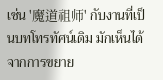เช่น '魔道祖师' กับงานที่เป็นบทโทรทัศน์เดิม มักเห็นได้จากการขยาย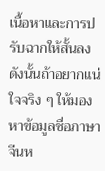เนื้อหาและการปรับฉากให้สั้นลง ดังนั้นถ้าอยากแน่ใจจริง ๆ ให้มองหาข้อมูลชื่อภาษาจีนห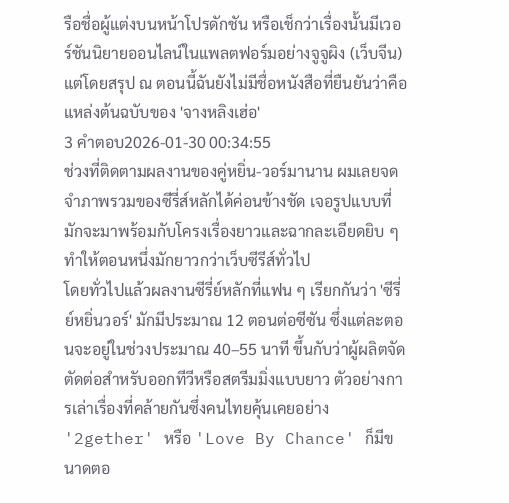รือชื่อผู้แต่งบนหน้าโปรดักชัน หรือเช็กว่าเรื่องนั้นมีเวอร์ชันนิยายออนไลน์ในแพลตฟอร์มอย่างจูจูผิง (เว็บจีน) แต่โดยสรุป ณ ตอนนี้ฉันยังไม่มีชื่อหนังสือที่ยืนยันว่าคือแหล่งต้นฉบับของ 'จางหลิงเฮ่อ'
3 คำตอบ2026-01-30 00:34:55
ช่วงที่ติดตามผลงานของคู่หยิ่น-วอร์มานาน ผมเลยจดจำภาพรวมของซีรี่ส์หลักได้ค่อนข้างชัด เจอรูปแบบที่มักจะมาพร้อมกับโครงเรื่องยาวและฉากละเอียดยิบ ๆ ทำให้ตอนหนึ่งมักยาวกว่าเว็บซีรีส์ทั่วไป
โดยทั่วไปแล้วผลงานซีรี่ย์หลักที่แฟน ๆ เรียกกันว่า 'ซีรี่ย์หยิ่นวอร์' มักมีประมาณ 12 ตอนต่อซีซัน ซึ่งแต่ละตอนจะอยู่ในช่วงประมาณ 40–55 นาที ขึ้นกับว่าผู้ผลิตจัดตัดต่อสำหรับออกทีวีหรือสตรีมมิ่งแบบยาว ตัวอย่างการเล่าเรื่องที่คล้ายกันซึ่งคนไทยคุ้นเคยอย่าง '2gether' หรือ 'Love By Chance' ก็มีขนาดตอ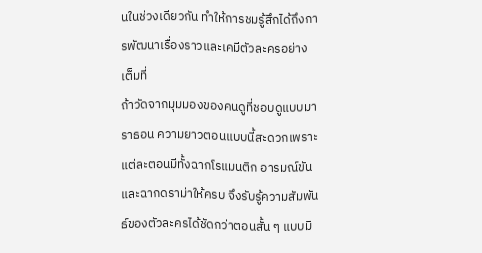นในช่วงเดียวกัน ทำให้การชมรู้สึกได้ถึงการพัฒนาเรื่องราวและเคมีตัวละครอย่างเต็มที่
ถ้าวัดจากมุมมองของคนดูที่ชอบดูแบบมาราธอน ความยาวตอนแบบนี้สะดวกเพราะแต่ละตอนมีทั้งฉากโรแมนติก อารมณ์ขัน และฉากดราม่าให้ครบ จึงรับรู้ความสัมพันธ์ของตัวละครได้ชัดกว่าตอนสั้น ๆ แบบมิ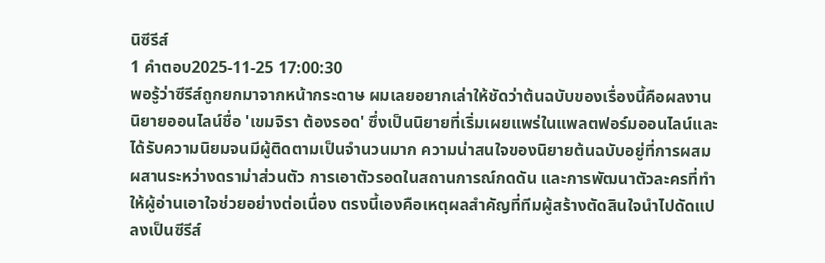นิซีรีส์
1 คำตอบ2025-11-25 17:00:30
พอรู้ว่าซีรีส์ถูกยกมาจากหน้ากระดาษ ผมเลยอยากเล่าให้ชัดว่าต้นฉบับของเรื่องนี้คือผลงานนิยายออนไลน์ชื่อ 'เขมจิรา ต้องรอด' ซึ่งเป็นนิยายที่เริ่มเผยแพร่ในแพลตฟอร์มออนไลน์และได้รับความนิยมจนมีผู้ติดตามเป็นจำนวนมาก ความน่าสนใจของนิยายต้นฉบับอยู่ที่การผสมผสานระหว่างดราม่าส่วนตัว การเอาตัวรอดในสถานการณ์กดดัน และการพัฒนาตัวละครที่ทำให้ผู้อ่านเอาใจช่วยอย่างต่อเนื่อง ตรงนี้เองคือเหตุผลสำคัญที่ทีมผู้สร้างตัดสินใจนำไปดัดแปลงเป็นซีรีส์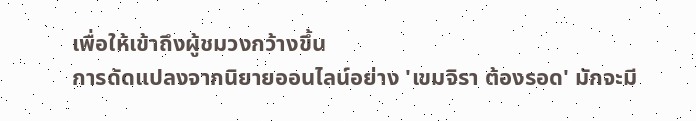เพื่อให้เข้าถึงผู้ชมวงกว้างขึ้น
การดัดแปลงจากนิยายออนไลน์อย่าง 'เขมจิรา ต้องรอด' มักจะมี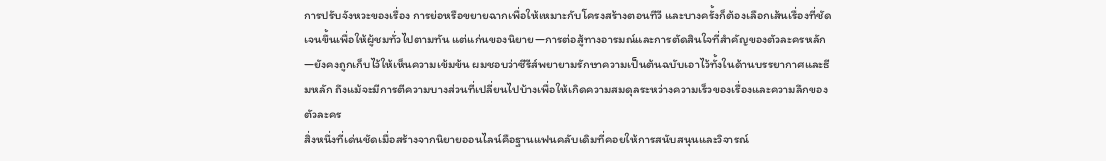การปรับจังหวะของเรื่อง การย่อหรือขยายฉากเพื่อให้เหมาะกับโครงสร้างตอนทีวี และบางครั้งก็ต้องเลือกเส้นเรื่องที่ชัดเจนขึ้นเพื่อให้ผู้ชมทั่วไปตามทัน แต่แก่นของนิยาย—การต่อสู้ทางอารมณ์และการตัดสินใจที่สำคัญของตัวละครหลัก—ยังคงถูกเก็บไว้ให้เห็นความเข้มข้น ผมชอบว่าซีรีส์พยายามรักษาความเป็นต้นฉบับเอาไว้ทั้งในด้านบรรยากาศและธีมหลัก ถึงแม้จะมีการตีความบางส่วนที่เปลี่ยนไปบ้างเพื่อให้เกิดความสมดุลระหว่างความเร็วของเรื่องและความลึกของตัวละคร
สิ่งหนึ่งที่เด่นชัดเมื่อสร้างจากนิยายออนไลน์คือฐานแฟนคลับเดิมที่คอยให้การสนับสนุนและวิจารณ์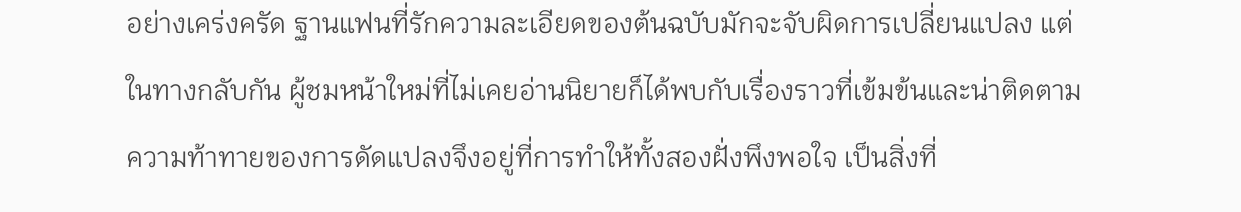อย่างเคร่งครัด ฐานแฟนที่รักความละเอียดของต้นฉบับมักจะจับผิดการเปลี่ยนแปลง แต่ในทางกลับกัน ผู้ชมหน้าใหม่ที่ไม่เคยอ่านนิยายก็ได้พบกับเรื่องราวที่เข้มข้นและน่าติดตาม ความท้าทายของการดัดแปลงจึงอยู่ที่การทำให้ทั้งสองฝั่งพึงพอใจ เป็นสิ่งที่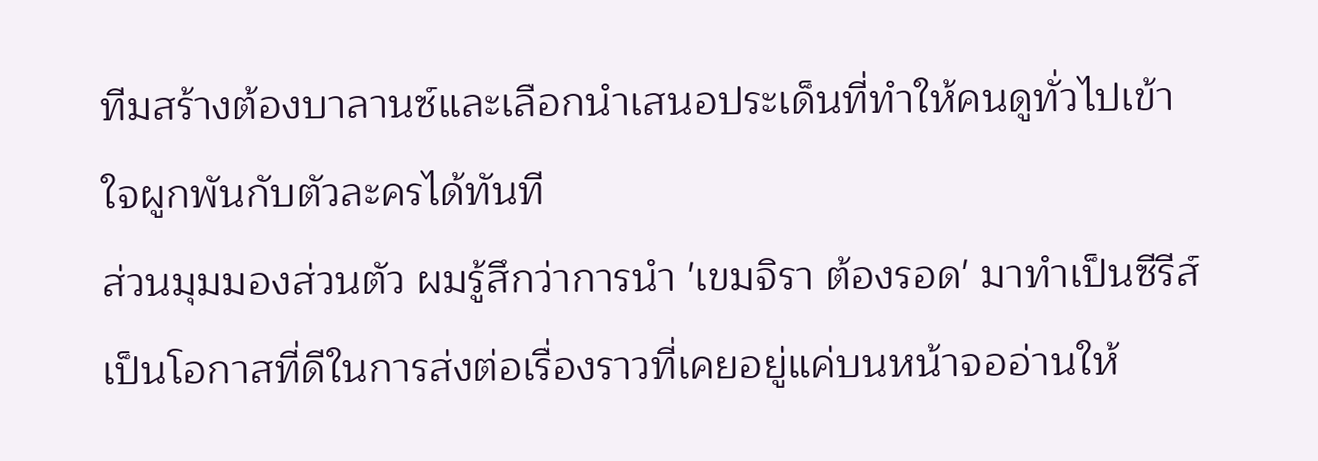ทีมสร้างต้องบาลานซ์และเลือกนำเสนอประเด็นที่ทำให้คนดูทั่วไปเข้าใจผูกพันกับตัวละครได้ทันที
ส่วนมุมมองส่วนตัว ผมรู้สึกว่าการนำ 'เขมจิรา ต้องรอด' มาทำเป็นซีรีส์เป็นโอกาสที่ดีในการส่งต่อเรื่องราวที่เคยอยู่แค่บนหน้าจออ่านให้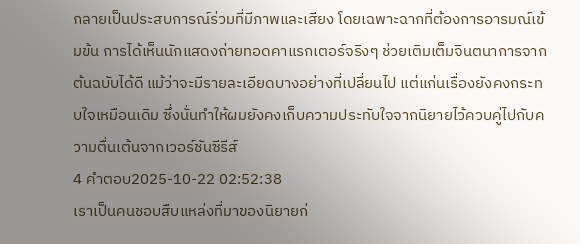กลายเป็นประสบการณ์ร่วมที่มีภาพและเสียง โดยเฉพาะฉากที่ต้องการอารมณ์เข้มข้น การได้เห็นนักแสดงถ่ายทอดคาแรกเตอร์จริงๆ ช่วยเติมเต็มจินตนาการจากต้นฉบับได้ดี แม้ว่าจะมีรายละเอียดบางอย่างที่เปลี่ยนไป แต่แก่นเรื่องยังคงกระทบใจเหมือนเดิม ซึ่งนั่นทำให้ผมยังคงเก็บความประทับใจจากนิยายไว้ควบคู่ไปกับความตื่นเต้นจากเวอร์ชันซีรีส์
4 คำตอบ2025-10-22 02:52:38
เราเป็นคนชอบสืบแหล่งที่มาของนิยายก่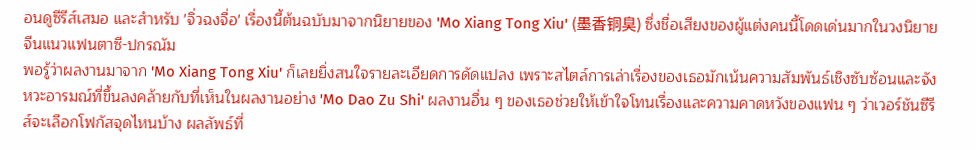อนดูซีรีส์เสมอ และสำหรับ 'จิ่วฉงจื่อ' เรื่องนี้ต้นฉบับมาจากนิยายของ 'Mo Xiang Tong Xiu' (墨香铜臭) ซึ่งชื่อเสียงของผู้แต่งคนนี้โดดเด่นมากในวงนิยายจีนแนวแฟนตาซี-ปกรณัม
พอรู้ว่าผลงานมาจาก 'Mo Xiang Tong Xiu' ก็เลยยิ่งสนใจรายละเอียดการดัดแปลง เพราะสไตล์การเล่าเรื่องของเธอมักเน้นความสัมพันธ์เชิงซับซ้อนและจังหวะอารมณ์ที่ขึ้นลงคล้ายกับที่เห็นในผลงานอย่าง 'Mo Dao Zu Shi' ผลงานอื่น ๆ ของเธอช่วยให้เข้าใจโทนเรื่องและความคาดหวังของแฟน ๆ ว่าเวอร์ชันซีรีส์จะเลือกโฟกัสจุดไหนบ้าง ผลลัพธ์ที่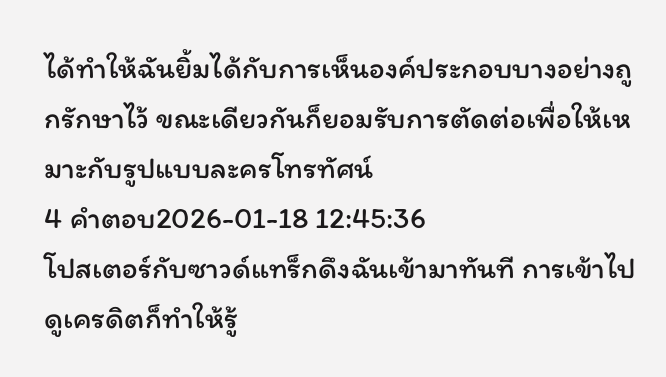ได้ทำให้ฉันยิ้มได้กับการเห็นองค์ประกอบบางอย่างถูกรักษาไว้ ขณะเดียวกันก็ยอมรับการตัดต่อเพื่อให้เหมาะกับรูปแบบละครโทรทัศน์
4 คำตอบ2026-01-18 12:45:36
โปสเตอร์กับซาวด์แทร็กดึงฉันเข้ามาทันที การเข้าไปดูเครดิตก็ทำให้รู้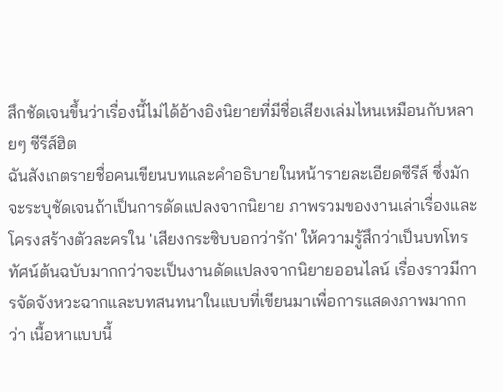สึกชัดเจนขึ้นว่าเรื่องนี้ไม่ได้อ้างอิงนิยายที่มีชื่อเสียงเล่มไหนเหมือนกับหลายๆ ซีรีส์ฮิต
ฉันสังเกตรายชื่อคนเขียนบทและคำอธิบายในหน้ารายละเอียดซีรีส์ ซึ่งมักจะระบุชัดเจนถ้าเป็นการดัดแปลงจากนิยาย ภาพรวมของงานเล่าเรื่องและโครงสร้างตัวละครใน 'เสียงกระซิบบอกว่ารัก' ให้ความรู้สึกว่าเป็นบทโทรทัศน์ต้นฉบับมากกว่าจะเป็นงานดัดแปลงจากนิยายออนไลน์ เรื่องราวมีการจัดจังหวะฉากและบทสนทนาในแบบที่เขียนมาเพื่อการแสดงภาพมากกว่า เนื้อหาแบบนี้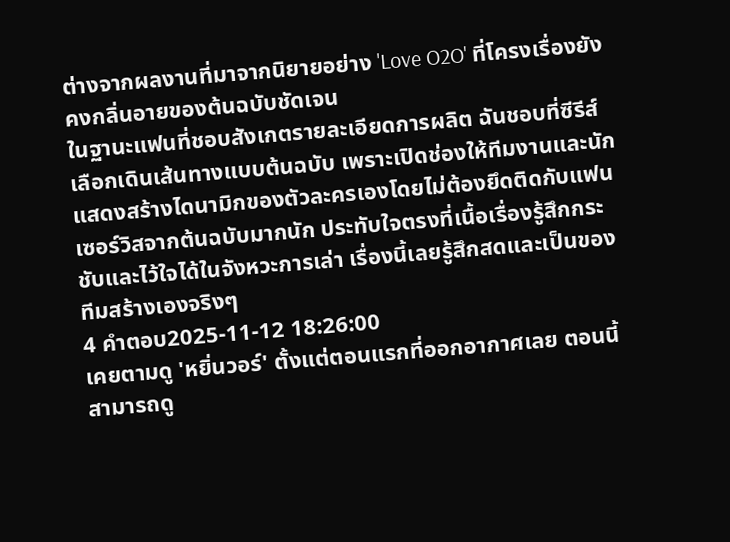ต่างจากผลงานที่มาจากนิยายอย่าง 'Love O2O' ที่โครงเรื่องยังคงกลิ่นอายของต้นฉบับชัดเจน
ในฐานะแฟนที่ชอบสังเกตรายละเอียดการผลิต ฉันชอบที่ซีรีส์เลือกเดินเส้นทางแบบต้นฉบับ เพราะเปิดช่องให้ทีมงานและนักแสดงสร้างไดนามิกของตัวละครเองโดยไม่ต้องยึดติดกับแฟนเซอร์วิสจากต้นฉบับมากนัก ประทับใจตรงที่เนื้อเรื่องรู้สึกกระชับและไว้ใจได้ในจังหวะการเล่า เรื่องนี้เลยรู้สึกสดและเป็นของทีมสร้างเองจริงๆ
4 คำตอบ2025-11-12 18:26:00
เคยตามดู 'หยิ่นวอร์' ตั้งแต่ตอนแรกที่ออกอากาศเลย ตอนนี้สามารถดู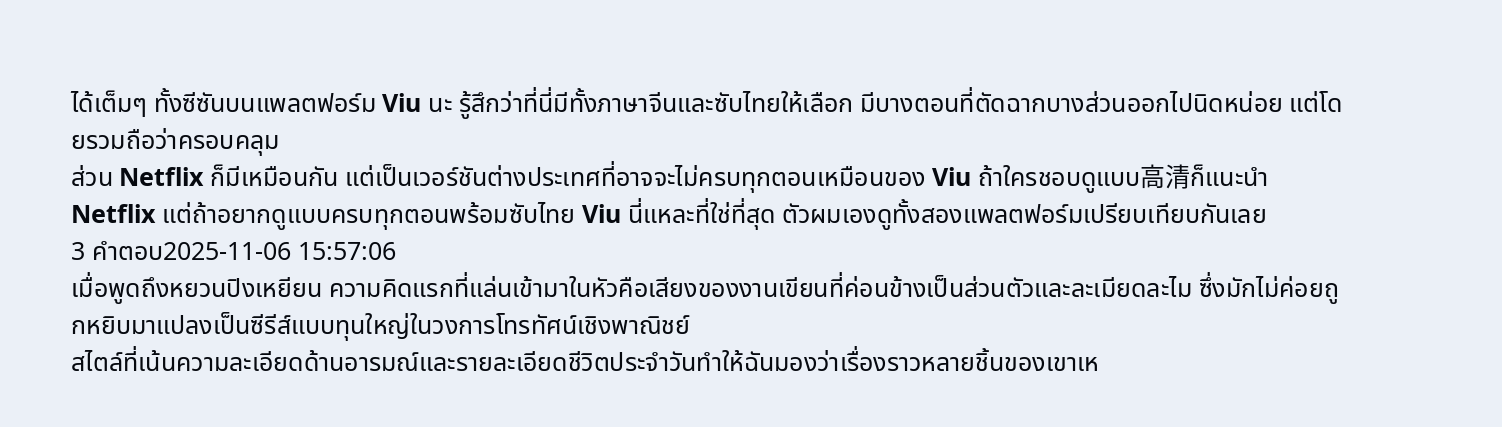ได้เต็มๆ ทั้งซีซันบนแพลตฟอร์ม Viu นะ รู้สึกว่าที่นี่มีทั้งภาษาจีนและซับไทยให้เลือก มีบางตอนที่ตัดฉากบางส่วนออกไปนิดหน่อย แต่โดยรวมถือว่าครอบคลุม
ส่วน Netflix ก็มีเหมือนกัน แต่เป็นเวอร์ชันต่างประเทศที่อาจจะไม่ครบทุกตอนเหมือนของ Viu ถ้าใครชอบดูแบบ高清ก็แนะนำ Netflix แต่ถ้าอยากดูแบบครบทุกตอนพร้อมซับไทย Viu นี่แหละที่ใช่ที่สุด ตัวผมเองดูทั้งสองแพลตฟอร์มเปรียบเทียบกันเลย
3 คำตอบ2025-11-06 15:57:06
เมื่อพูดถึงหยวนปิงเหยียน ความคิดแรกที่แล่นเข้ามาในหัวคือเสียงของงานเขียนที่ค่อนข้างเป็นส่วนตัวและละเมียดละไม ซึ่งมักไม่ค่อยถูกหยิบมาแปลงเป็นซีรีส์แบบทุนใหญ่ในวงการโทรทัศน์เชิงพาณิชย์
สไตล์ที่เน้นความละเอียดด้านอารมณ์และรายละเอียดชีวิตประจำวันทำให้ฉันมองว่าเรื่องราวหลายชิ้นของเขาเห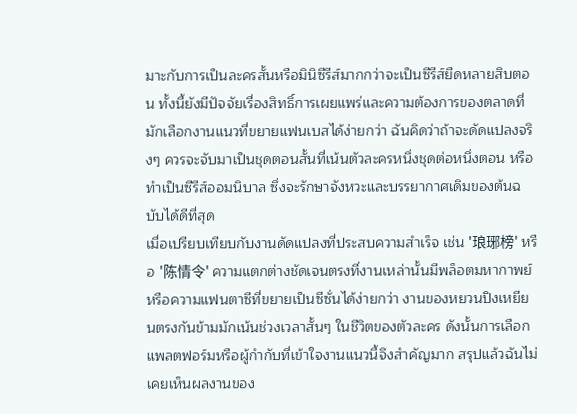มาะกับการเป็นละครสั้นหรือมินิซีรีส์มากกว่าจะเป็นซีรีส์ยืดหลายสิบตอน ทั้งนี้ยังมีปัจจัยเรื่องสิทธิ์การเผยแพร่และความต้องการของตลาดที่มักเลือกงานแนวที่ขยายแฟนเบสได้ง่ายกว่า ฉันคิดว่าถ้าจะดัดแปลงจริงๆ ควรจะจับมาเป็นชุดตอนสั้นที่เน้นตัวละครหนึ่งชุดต่อหนึ่งตอน หรือทำเป็นซีรีส์ออมนิบาล ซึ่งจะรักษาจังหวะและบรรยากาศเดิมของต้นฉบับได้ดีที่สุด
เมื่อเปรียบเทียบกับงานดัดแปลงที่ประสบความสำเร็จ เช่น '琅琊榜' หรือ '陈情令' ความแตกต่างชัดเจนตรงที่งานเหล่านั้นมีพล็อตมหากาพย์หรือความแฟนตาซีที่ขยายเป็นซีซั่นได้ง่ายกว่า งานของหยวนปิงเหยียนตรงกันข้ามมักเน้นช่วงเวลาสั้นๆ ในชีวิตของตัวละคร ดังนั้นการเลือกแพลตฟอร์มหรือผู้กำกับที่เข้าใจงานแนวนี้จึงสำคัญมาก สรุปแล้วฉันไม่เคยเห็นผลงานของ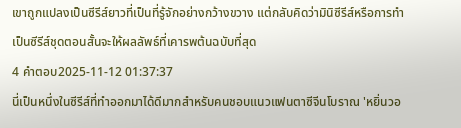เขาถูกแปลงเป็นซีรีส์ยาวที่เป็นที่รู้จักอย่างกว้างขวาง แต่กลับคิดว่ามินิซีรีส์หรือการทำเป็นซีรีส์ชุดตอนสั้นจะให้ผลลัพธ์ที่เคารพต้นฉบับที่สุด
4 คำตอบ2025-11-12 01:37:37
นี่เป็นหนึ่งในซีรีส์ที่ทำออกมาได้ดีมากสำหรับคนชอบแนวแฟนตาซีจีนโบราณ 'หยิ่นวอ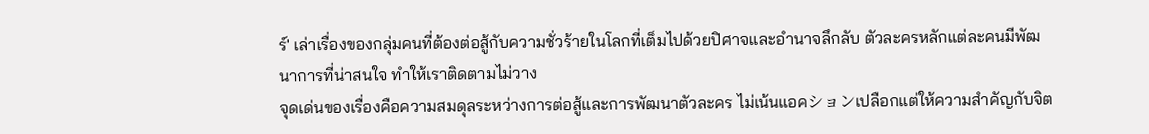ร์' เล่าเรื่องของกลุ่มคนที่ต้องต่อสู้กับความชั่วร้ายในโลกที่เต็มไปด้วยปิศาจและอำนาจลึกลับ ตัวละครหลักแต่ละคนมีพัฒนาการที่น่าสนใจ ทำให้เราติดตามไม่วาง
จุดเด่นของเรื่องคือความสมดุลระหว่างการต่อสู้และการพัฒนาตัวละคร ไม่เน้นแอคションเปลือกแต่ให้ความสำคัญกับจิต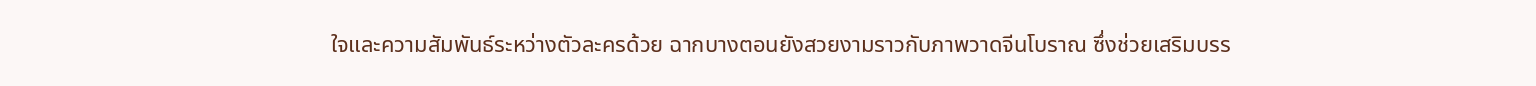ใจและความสัมพันธ์ระหว่างตัวละครด้วย ฉากบางตอนยังสวยงามราวกับภาพวาดจีนโบราณ ซึ่งช่วยเสริมบรร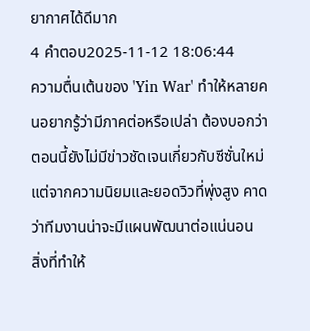ยากาศได้ดีมาก
4 คำตอบ2025-11-12 18:06:44
ความตื่นเต้นของ 'Yin War' ทำให้หลายคนอยากรู้ว่ามีภาคต่อหรือเปล่า ต้องบอกว่าตอนนี้ยังไม่มีข่าวชัดเจนเกี่ยวกับซีซั่นใหม่ แต่จากความนิยมและยอดวิวที่พุ่งสูง คาดว่าทีมงานน่าจะมีแผนพัฒนาต่อแน่นอน
สิ่งที่ทำให้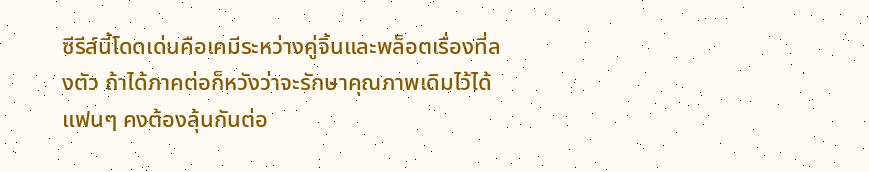ซีรีส์นี้โดดเด่นคือเคมีระหว่างคู่จิ้นและพล็อตเรื่องที่ลงตัว ถ้าได้ภาคต่อก็หวังว่าจะรักษาคุณภาพเดิมไว้ได้ แฟนๆ คงต้องลุ้นกันต่อ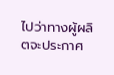ไปว่าทางผู้ผลิตจะประกาศ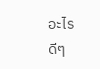อะไรดีๆ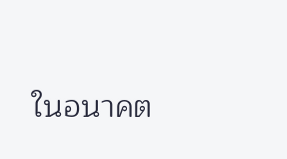ในอนาคต